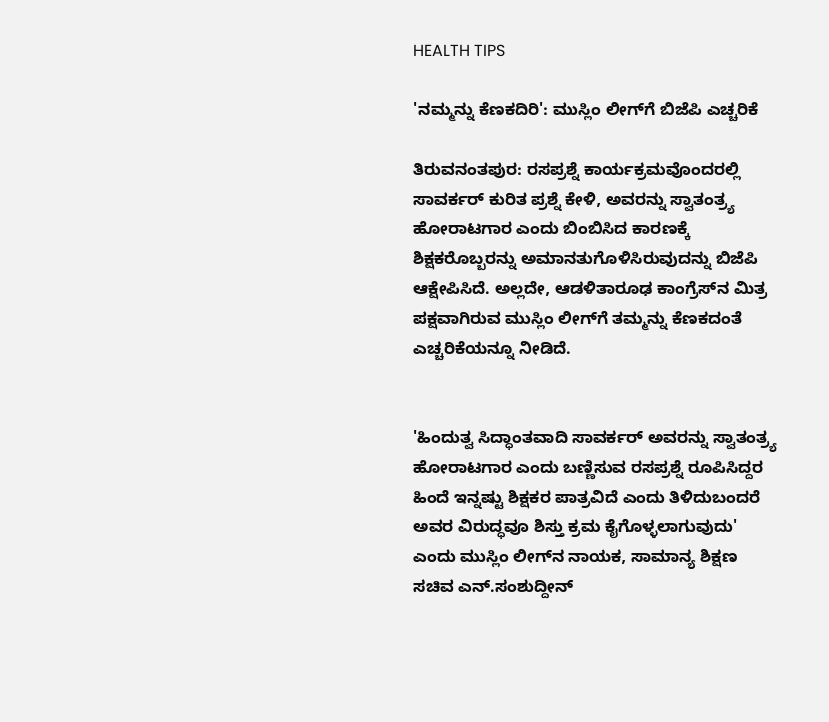HEALTH TIPS

'ನಮ್ಮನ್ನು ಕೆಣಕದಿರಿ': ಮುಸ್ಲಿಂ ಲೀಗ್‌ಗೆ ಬಿಜೆಪಿ ಎಚ್ಚರಿಕೆ

ತಿರುವನಂತ‍ಪುರ: ರಸಪ್ರಶ್ನೆ ಕಾರ್ಯಕ್ರಮವೊಂದರಲ್ಲಿ ಸಾವರ್ಕರ್‌ ಕುರಿತ ಪ್ರಶ್ನೆ ಕೇಳಿ, ಅವರನ್ನು ಸ್ವಾತಂತ್ರ್ಯ ಹೋರಾಟಗಾರ ಎಂದು ಬಿಂಬಿಸಿದ ಕಾರಣಕ್ಕೆ ಶಿಕ್ಷಕರೊಬ್ಬರನ್ನು ಅಮಾನತುಗೊಳಿಸಿರುವುದನ್ನು ಬಿಜೆಪಿ ಆಕ್ಷೇಪಿಸಿದೆ. ಅಲ್ಲದೇ, ಆಡಳಿತಾರೂಢ ಕಾಂಗ್ರೆಸ್‌ನ ಮಿತ್ರ ಪಕ್ಷವಾಗಿರುವ ಮುಸ್ಲಿಂ ಲೀಗ್‌ಗೆ ತಮ್ಮನ್ನು ಕೆಣಕದಂತೆ ಎಚ್ಚರಿಕೆಯನ್ನೂ ನೀಡಿದೆ.


'ಹಿಂದುತ್ವ ಸಿದ್ಧಾಂತವಾದಿ ಸಾವರ್ಕರ್‌ ಅವರನ್ನು ಸ್ವಾತಂತ್ರ್ಯ ಹೋರಾಟಗಾರ ಎಂದು ಬಣ್ಣಿಸುವ ರಸಪ್ರಶ್ನೆ ರೂಪಿಸಿದ್ದರ ಹಿಂದೆ ಇನ್ನಷ್ಟು ಶಿಕ್ಷಕರ ಪಾತ್ರವಿದೆ ಎಂದು ತಿಳಿದುಬಂದರೆ ಅವರ ವಿರುದ್ಧವೂ ಶಿಸ್ತು ಕ್ರಮ ಕೈಗೊಳ್ಳಲಾಗುವುದು' ಎಂದು ಮುಸ್ಲಿಂ ಲೀಗ್‌ನ ನಾಯಕ, ಸಾಮಾನ್ಯ ಶಿಕ್ಷಣ ಸಚಿವ ಎನ್‌.ಸಂಶುದ್ದೀನ್‌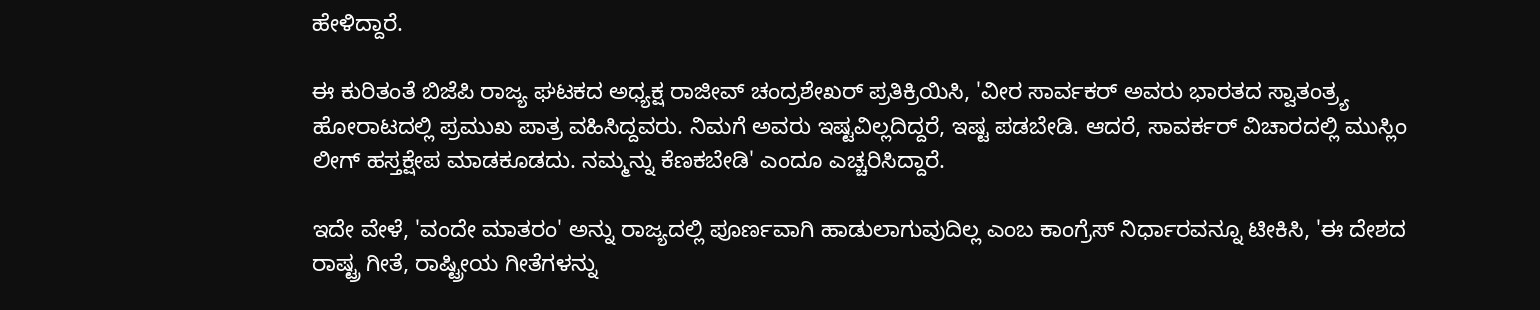ಹೇಳಿದ್ದಾರೆ.

ಈ ಕುರಿತಂತೆ ಬಿಜೆಪಿ ರಾಜ್ಯ ಘಟಕದ ಅಧ್ಯಕ್ಷ ರಾಜೀವ್‌ ಚಂದ್ರಶೇಖರ್‌ ಪ್ರತಿಕ್ರಿಯಿಸಿ, 'ವೀರ ಸಾರ್ವಕರ್‌ ಅವರು ಭಾರತದ ಸ್ವಾತಂತ್ರ್ಯ ಹೋರಾಟದಲ್ಲಿ ಪ್ರಮುಖ ಪಾತ್ರ ವಹಿಸಿದ್ದವರು. ನಿಮಗೆ ಅವರು ಇಷ್ಟವಿಲ್ಲದಿದ್ದರೆ, ಇಷ್ಟ ಪಡಬೇಡಿ. ಆದರೆ, ಸಾವರ್ಕರ್‌ ವಿಚಾರದಲ್ಲಿ ಮುಸ್ಲಿಂ ಲೀಗ್‌ ಹಸ್ತಕ್ಷೇಪ ಮಾಡಕೂಡದು. ನಮ್ಮನ್ನು ಕೆಣಕಬೇಡಿ' ಎಂದೂ ಎಚ್ಚರಿಸಿದ್ದಾರೆ.

ಇದೇ ವೇಳೆ, 'ವಂದೇ ಮಾತರಂ' ಅನ್ನು ರಾಜ್ಯದಲ್ಲಿ ಪೂರ್ಣವಾಗಿ ಹಾಡುಲಾಗುವುದಿಲ್ಲ ಎಂಬ ಕಾಂಗ್ರೆಸ್‌ ನಿರ್ಧಾರವನ್ನೂ ಟೀಕಿಸಿ, 'ಈ ದೇಶದ ರಾಷ್ಟ್ರ ಗೀತೆ, ರಾಷ್ಟ್ರೀಯ ಗೀತೆಗಳನ್ನು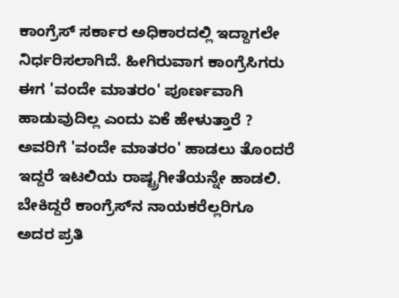ಕಾಂಗ್ರೆಸ್‌ ಸರ್ಕಾರ ಅಧಿಕಾರದಲ್ಲಿ ಇದ್ದಾಗಲೇ ನಿರ್ಧರಿಸಲಾಗಿದೆ. ಹೀಗಿರುವಾಗ ಕಾಂಗ್ರೆಸಿಗರು ಈಗ 'ವಂದೇ ಮಾತರಂ' ಪೂರ್ಣವಾಗಿ ಹಾಡುವುದಿಲ್ಲ ಎಂದು ಏಕೆ ಹೇಳುತ್ತಾರೆ ? ಅವರಿಗೆ 'ವಂದೇ ಮಾತರಂ' ಹಾಡಲು ತೊಂದರೆ ಇದ್ದರೆ ಇಟಲಿಯ ರಾಷ್ಟ್ರಗೀತೆಯನ್ನೇ ಹಾಡಲಿ. ಬೇಕಿದ್ದರೆ ಕಾಂಗ್ರೆಸ್‌ನ ನಾಯಕರೆಲ್ಲರಿಗೂ ಅದರ ಪ್ರತಿ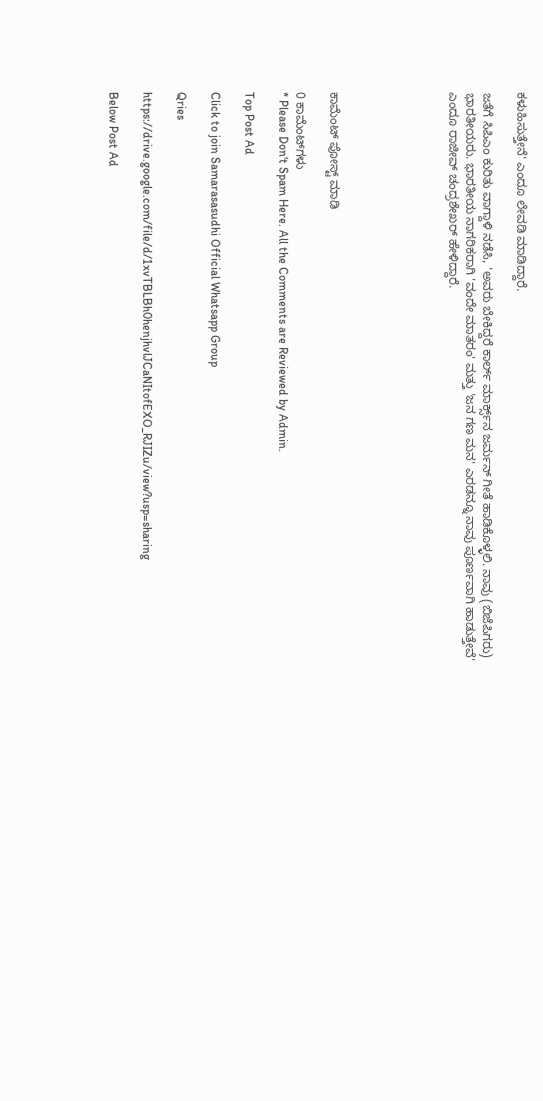ಕಳುಹಿಸು‌ತ್ತೇನೆ' ಎಂದೂ ಲೇವಡಿ ಮಾಡಿದ್ದಾರೆ.

ಜತೆಗೆ ಸಿಪಿಎಂ ಕುರಿತು ವಾಗ್ದಾಳಿ ನಡೆಸಿ, 'ಅವರು ಬೇಕಿದ್ದರೆ ಕಾರ್ಲ್‌ ಮಾರ್ಕ್ಸ್‌ನ ಜರ್ಮನ್‌ ಗೀತೆ ಹಾಡಿಕೊಳ್ಳಲಿ. ನಾವು (ಬಿಜೆಪಿಗರು) ಭಾರತೀಯರು. ಭಾರತೀಯ ನಾಗರಿಕರಾಗಿ 'ವಂದೇ ಮಾತರಂ' ಮತ್ತು 'ಜನ ಗಣ ಮನ' ಎರಡನ್ನೂ ನಾವು ಪೂರ್ಣವಾಗಿ ಹಾಡುತ್ತೇವೆ' ಎಂದೂ ರಾಜೀವ್ ಚಂದ್ರಶೇಖರ್‌ ಹೇಳಿದ್ದಾರೆ.






ಕಾಮೆಂಟ್‌‌ ಪೋಸ್ಟ್‌ ಮಾಡಿ

0 ಕಾಮೆಂಟ್‌ಗಳು
* Please Don't Spam Here. All the Comments are Reviewed by Admin.

Top Post Ad

Click to join Samarasasudhi Official Whatsapp Group

Qries

https://drive.google.com/file/d/1xvTBLBh0henjhvlJCaNItofEXO_RJIZu/view?usp=sharing

Below Post Ad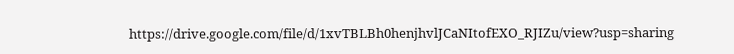https://drive.google.com/file/d/1xvTBLBh0henjhvlJCaNItofEXO_RJIZu/view?usp=sharing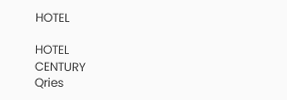HOTEL

HOTEL
CENTURY
Qries